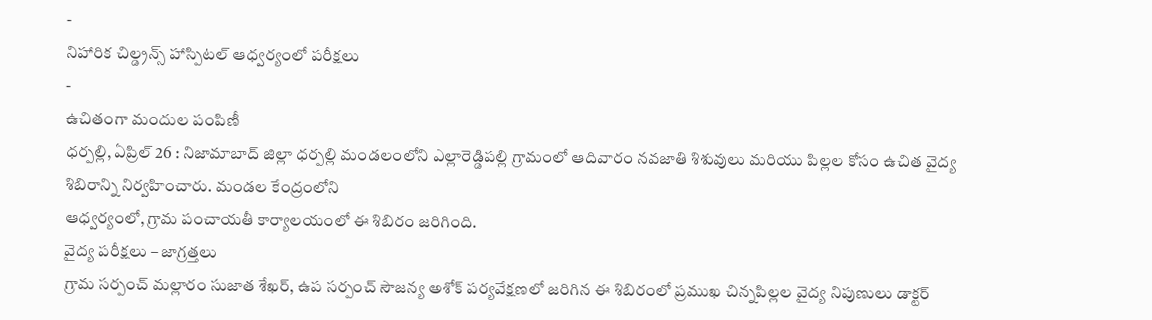-
నిహారిక చిల్డ్రన్స్ హాస్పిటల్ ఆధ్వర్యంలో పరీక్షలు
-
ఉచితంగా మందుల పంపిణీ
ధర్పల్లి, ఏప్రిల్ 26 : నిజామాబాద్ జిల్లా ధర్పల్లి మండలంలోని ఎల్లారెడ్డిపల్లి గ్రామంలో ఆదివారం నవజాతి శిశువులు మరియు పిల్లల కోసం ఉచిత వైద్య శిబిరాన్ని నిర్వహించారు. మండల కేంద్రంలోని
ఆధ్వర్యంలో, గ్రామ పంచాయతీ కార్యాలయంలో ఈ శిబిరం జరిగింది.
వైద్య పరీక్షలు – జాగ్రత్తలు
గ్రామ సర్పంచ్ మల్లారం సుజాత శేఖర్, ఉప సర్పంచ్ సౌజన్య అశోక్ పర్యవేక్షణలో జరిగిన ఈ శిబిరంలో ప్రముఖ చిన్నపిల్లల వైద్య నిపుణులు డాక్టర్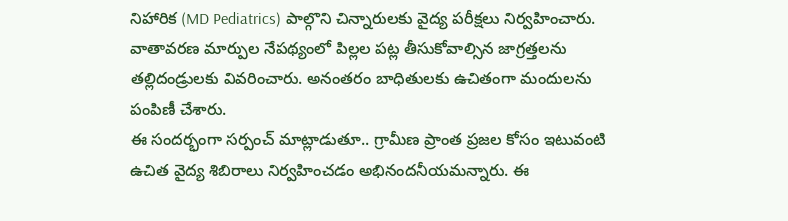నిహారిక (MD Pediatrics) పాల్గొని చిన్నారులకు వైద్య పరీక్షలు నిర్వహించారు. వాతావరణ మార్పుల నేపథ్యంలో పిల్లల పట్ల తీసుకోవాల్సిన జాగ్రత్తలను తల్లిదండ్రులకు వివరించారు. అనంతరం బాధితులకు ఉచితంగా మందులను పంపిణీ చేశారు.
ఈ సందర్భంగా సర్పంచ్ మాట్లాడుతూ.. గ్రామీణ ప్రాంత ప్రజల కోసం ఇటువంటి ఉచిత వైద్య శిబిరాలు నిర్వహించడం అభినందనీయమన్నారు. ఈ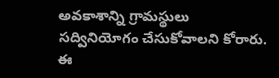అవకాశాన్ని గ్రామస్థులు సద్వినియోగం చేసుకోవాలని కోరారు. ఈ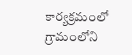కార్యక్రమంలో గ్రామంలోని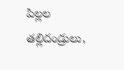పిల్లల తల్లిదండ్రులు,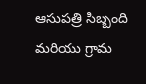ఆసుపత్రి సిబ్బంది మరియు గ్రామ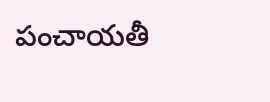పంచాయతీ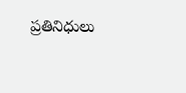ప్రతినిధులు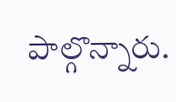పాల్గొన్నారు.